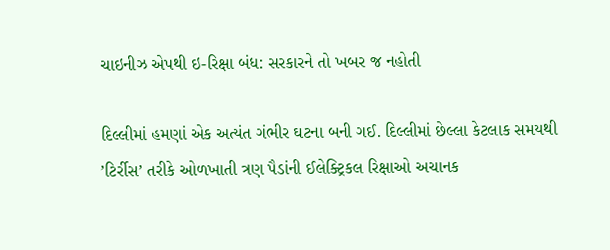ચાઇનીઝ એપથી ઇ-રિક્ષા બંધ: સરકારને તો ખબર જ નહોતી

દિલ્લીમાં હમણાં એક અત્યંત ગંભીર ઘટના બની ગઈ. દિલ્લીમાં છેલ્લા કેટલાક સમયથી ’ટિર્રીસ’ તરીકે ઓળખાતી ત્રણ પૈડાંની ઈલેક્ટ્રિકલ રિક્ષાઓ અચાનક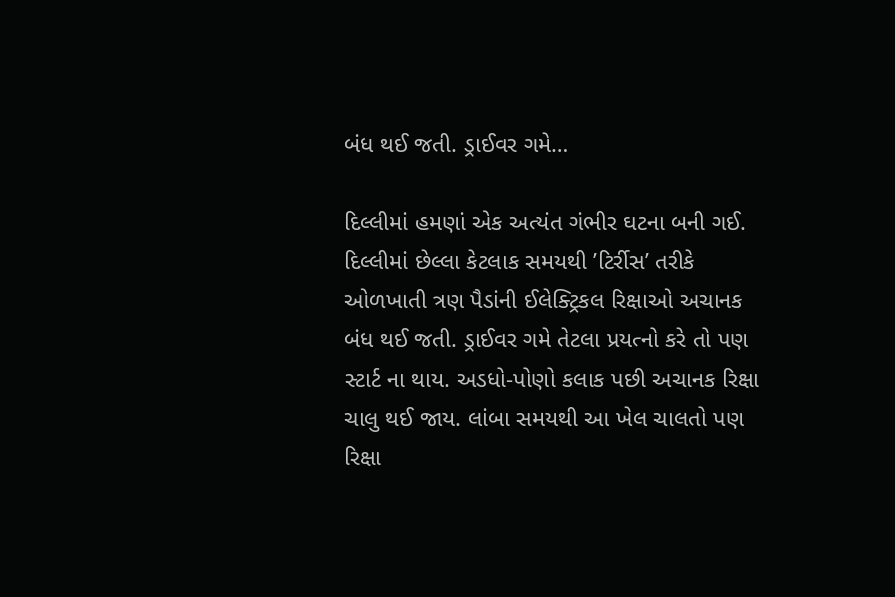બંધ થઈ જતી. ડ્રાઈવર ગમે…

દિલ્લીમાં હમણાં એક અત્યંત ગંભીર ઘટના બની ગઈ. દિલ્લીમાં છેલ્લા કેટલાક સમયથી ’ટિર્રીસ’ તરીકે ઓળખાતી ત્રણ પૈડાંની ઈલેક્ટ્રિકલ રિક્ષાઓ અચાનક બંધ થઈ જતી. ડ્રાઈવર ગમે તેટલા પ્રયત્નો કરે તો પણ સ્ટાર્ટ ના થાય. અડધો-પોણો કલાક પછી અચાનક રિક્ષા ચાલુ થઈ જાય. લાંબા સમયથી આ ખેલ ચાલતો પણ રિક્ષા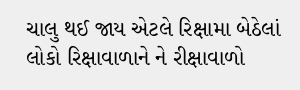ચાલુ થઈ જાય એટલે રિક્ષામા બેઠેલાં લોકો રિક્ષાવાળાને ને રીક્ષાવાળો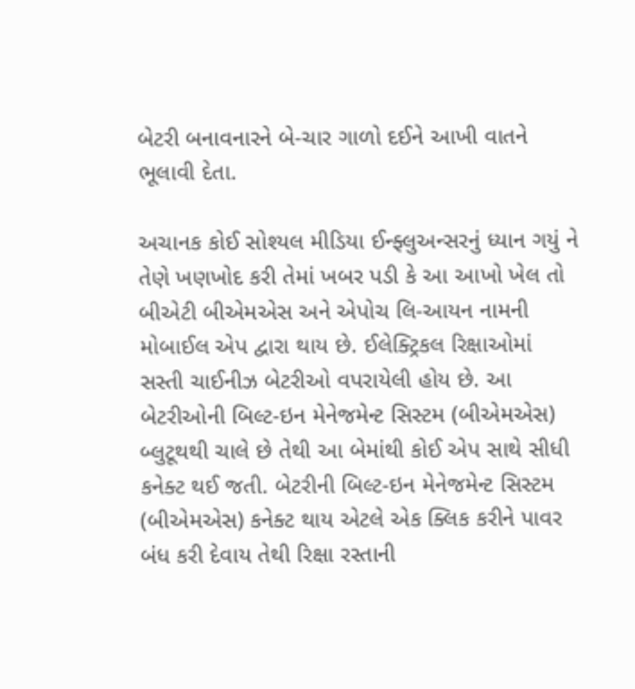બેટરી બનાવનારને બે-ચાર ગાળો દઈને આખી વાતને ભૂલાવી દેતા.

અચાનક કોઈ સોશ્યલ મીડિયા ઈન્ફ્લુઅન્સરનું ધ્યાન ગયું ને તેણે ખણખોદ કરી તેમાં ખબર પડી કે આ આખો ખેલ તો બીએટી બીએમએસ અને એપોચ લિ-આયન નામની મોબાઈલ એપ દ્વારા થાય છે. ઈલેક્ટ્રિકલ રિક્ષાઓમાં સસ્તી ચાઈનીઝ બેટરીઓ વપરાયેલી હોય છે. આ બેટરીઓની બિલ્ટ-ઇન મેનેજમેન્ટ સિસ્ટમ (બીએમએસ) બ્લુટૂથથી ચાલે છે તેથી આ બેમાંથી કોઈ એપ સાથે સીધી કનેક્ટ થઈ જતી. બેટરીની બિલ્ટ-ઇન મેનેજમેન્ટ સિસ્ટમ (બીએમએસ) કનેક્ટ થાય એટલે એક ક્લિક કરીને પાવર બંધ કરી દેવાય તેથી રિક્ષા રસ્તાની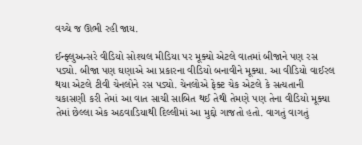વચ્ચે જ ઊભી રહી જાય.

ઈન્ફ્લુઅન્સરે વીડિયો સોશ્યલ મીડિયા પર મૂક્યો એટલે વાતમાં બીજાને પણ રસ પડ્યો. બીજા પણ ઘણાએ આ પ્રકારના વીડિયો બનાવીને મૂક્યા. આ વીડિયો વાઈરલ થયા એટલે ટીવી ચેનલોને રસ પડ્યો. ચેનલોએ ફેક્ટ ચેક એટલે કે સત્યતાની ચકાસણી કરી તેમાં આ વાત સાચી સાબિત થઈ તેથી તેમણે પણ તેના વીડિયો મૂક્યા તેમાં છેલ્લા એક અઠવાડિયાથી દિલ્લીમાં આ મુદ્દો ગાજતો હતો. વાગતું વાગતું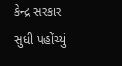કેન્દ્ર સરકાર સુધી પહોંચ્યું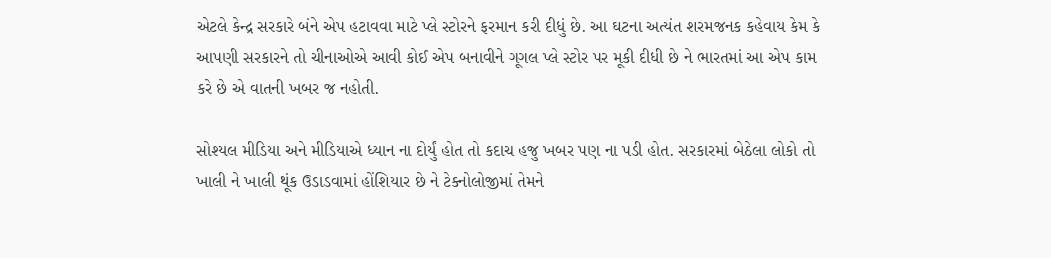એટલે કેન્દ્ર સરકારે બંને એપ હટાવવા માટે પ્લે સ્ટોરને ફરમાન કરી દીધું છે. આ ઘટના અત્યંત શરમજનક કહેવાય કેમ કે આપણી સરકારને તો ચીનાઓએ આવી કોઈ એપ બનાવીને ગૂગલ પ્લે સ્ટોર પર મૂકી દીધી છે ને ભારતમાં આ એપ કામ કરે છે એ વાતની ખબર જ નહોતી.

સોશ્યલ મીડિયા અને મીડિયાએ ધ્યાન ના દોર્યું હોત તો કદાચ હજુ ખબર પણ ના પડી હોત. સરકારમાં બેઠેલા લોકો તો ખાલી ને ખાલી થૂંક ઉડાડવામાં હોંશિયાર છે ને ટેક્નોલોજીમાં તેમને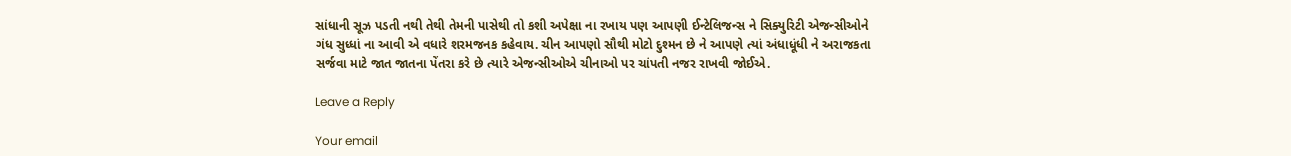સાંધાની સૂઝ પડતી નથી તેથી તેમની પાસેથી તો કશી અપેક્ષા ના રખાય પણ આપણી ઈન્ટેલિજન્સ ને સિક્યુરિટી એજન્સીઓને ગંધ સુધ્ધાં ના આવી એ વધારે શરમજનક કહેવાય. ચીન આપણો સૌથી મોટો દુશ્મન છે ને આપણે ત્યાં અંધાધૂંધી ને અરાજકતા સર્જવા માટે જાત જાતના પેંતરા કરે છે ત્યારે એજન્સીઓએ ચીનાઓ પર ચાંપતી નજર રાખવી જોઈએ.

Leave a Reply

Your email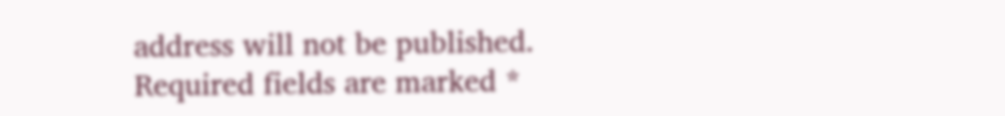address will not be published. Required fields are marked *